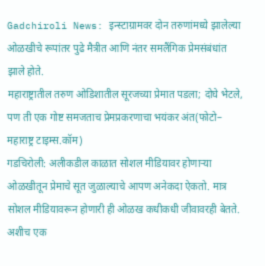Gadchiroli News: इन्स्टाग्रामवर दोन तरुणांमध्ये झालेल्या ओळखीचे रूपांतर पुढे मैत्रीत आणि नंतर समलैंगिक प्रेमसंबंधांत झाले होते.
महाराष्ट्रातील तरुण ओडिशातील सूरजच्या प्रेमात पडला; दोघे भेटले, पण ती एक गोष्ट समजताच प्रेमप्रकरणाचा भयंकर अंत(फोटो– महाराष्ट्र टाइम्स.कॉम)
गडचिरोली: अलीकडील काळात सोशल मीडियावर होणाऱ्या ओळखीतून प्रेमाचे सूत जुळाल्याचे आपण अनेकदा ऐकतो. मात्र सोशल मीडियावरून होणारी ही ओळख कधीकधी जीवावरही बेतते. अशीच एक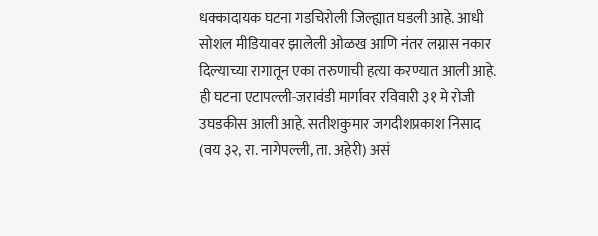धक्कादायक घटना गडचिरोली जिल्ह्यात घडली आहे. आधी सोशल मीडियावर झालेली ओळख आणि नंतर लग्नास नकार दिल्याच्या रागातून एका तरुणाची हत्या करण्यात आली आहे. ही घटना एटापल्ली-जरावंडी मार्गावर रविवारी ३१ मे रोजी उघडकीस आली आहे. सतीशकुमार जगदीशप्रकाश निसाद (वय ३२, रा. नागेपल्ली, ता. अहेरी) असं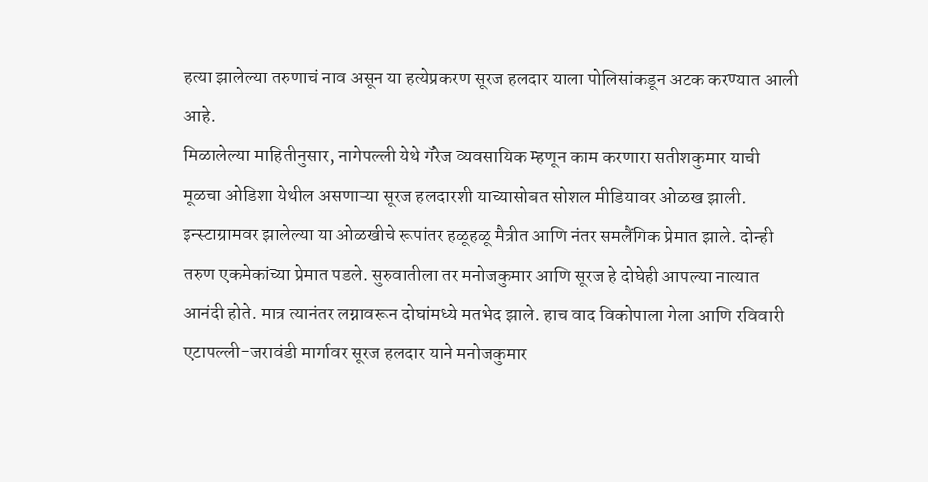हत्या झालेल्या तरुणाचं नाव असून या हत्येप्रकरण सूरज हलदार याला पोलिसांकडून अटक करण्यात आली आहे.
मिळालेल्या माहितीनुसार, नागेपल्ली येथे गॅरेज व्यवसायिक म्हणून काम करणारा सतीशकुमार याची मूळचा ओडिशा येथील असणाऱ्या सूरज हलदारशी याच्यासोबत सोशल मीडियावर ओळख झाली. इन्स्टाग्रामवर झालेल्या या ओळखीचे रूपांतर हळूहळू मैत्रीत आणि नंतर समलैंगिक प्रेमात झाले. दोन्ही तरुण एकमेकांच्या प्रेमात पडले. सुरुवातीला तर मनोजकुमार आणि सूरज हे दोघेही आपल्या नात्यात आनंदी होते. मात्र त्यानंतर लग्नावरून दोघांमध्ये मतभेद झाले. हाच वाद विकोपाला गेला आणि रविवारी एटापल्ली-जरावंडी मार्गावर सूरज हलदार याने मनोजकुमार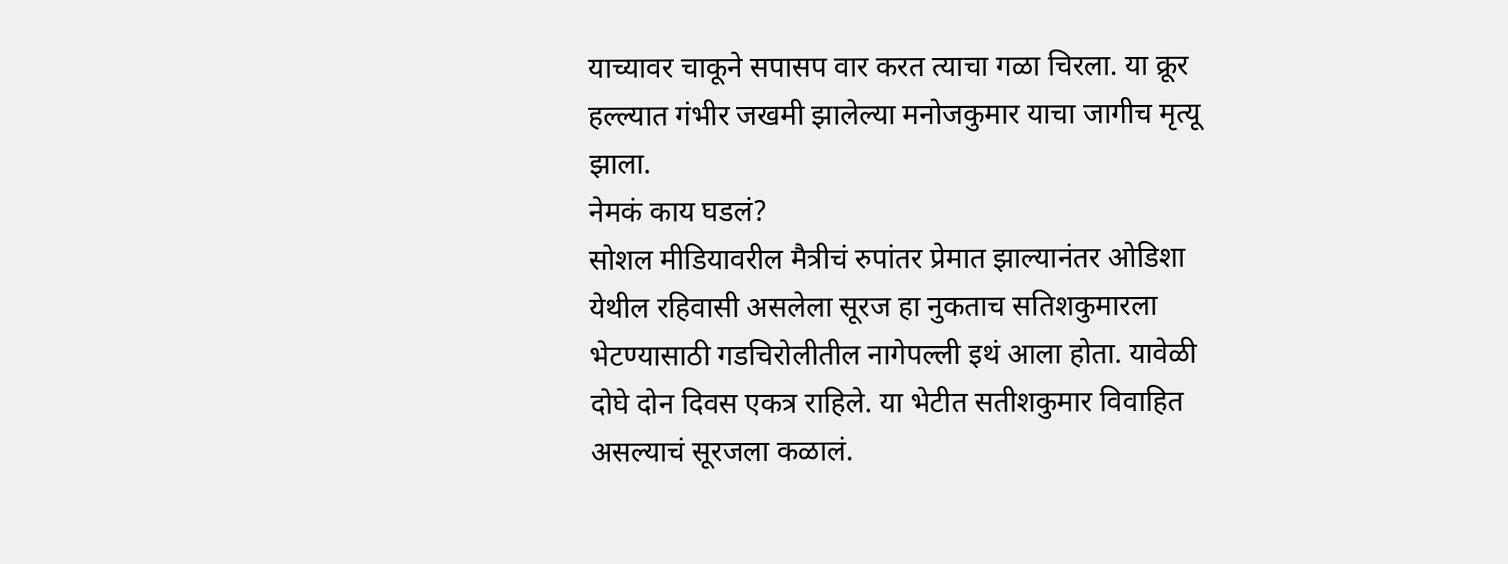याच्यावर चाकूने सपासप वार करत त्याचा गळा चिरला. या क्रूर हल्ल्यात गंभीर जखमी झालेल्या मनोजकुमार याचा जागीच मृत्यू झाला.
नेमकं काय घडलं?
सोशल मीडियावरील मैत्रीचं रुपांतर प्रेमात झाल्यानंतर ओडिशा येथील रहिवासी असलेला सूरज हा नुकताच सतिशकुमारला भेटण्यासाठी गडचिरोलीतील नागेपल्ली इथं आला होता. यावेळी दोघे दोन दिवस एकत्र राहिले. या भेटीत सतीशकुमार विवाहित असल्याचं सूरजला कळालं.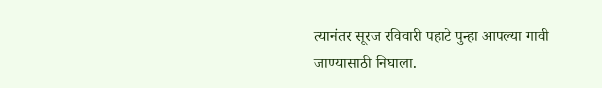त्यानंतर सूरज रविवारी पहाटे पुन्हा आपल्या गावी जाण्यासाठी निघाला.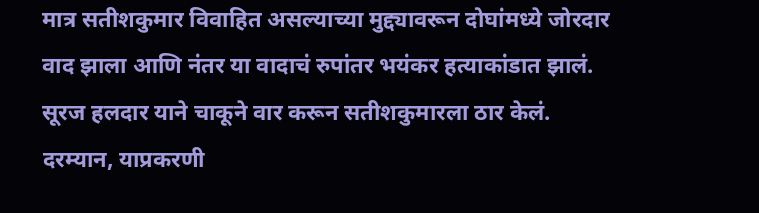मात्र सतीशकुमार विवाहित असल्याच्या मुद्द्यावरून दोघांमध्ये जोरदार वाद झाला आणि नंतर या वादाचं रुपांतर भयंकर हत्याकांडात झालं. सूरज हलदार याने चाकूने वार करून सतीशकुमारला ठार केलं.
दरम्यान, याप्रकरणी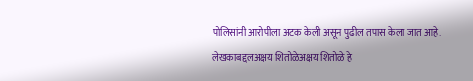पोलिसांनी आरोपीला अटक केली असून पुढील तपास केला जात आहे.
लेखकाबद्दलअक्षय शितोळेअक्षय शितोळे हे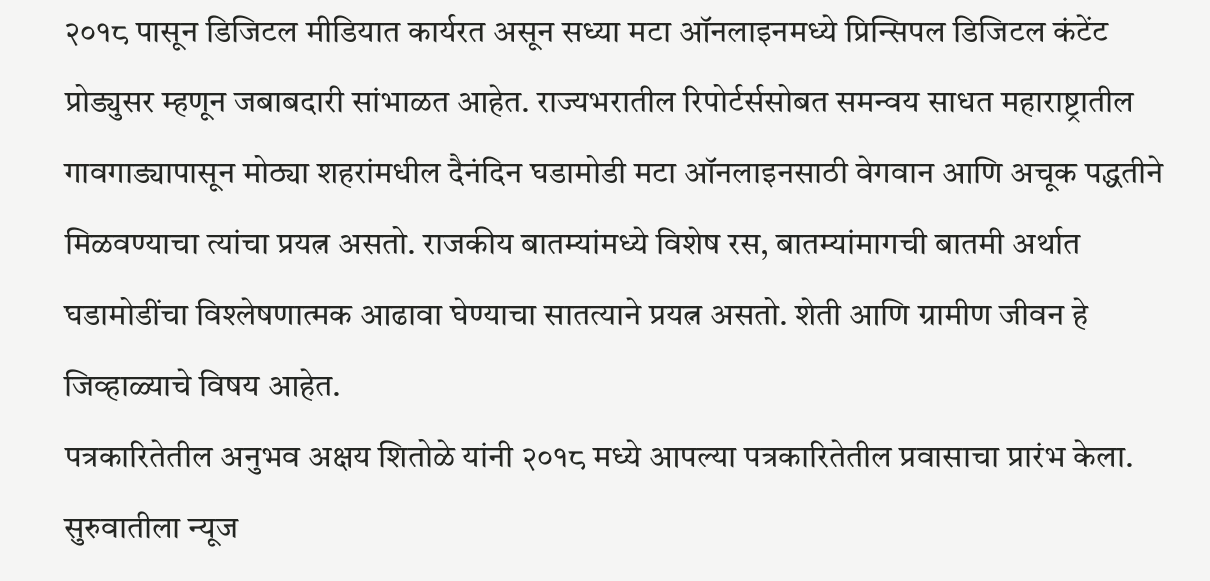२०१८ पासून डिजिटल मीडियात कार्यरत असून सध्या मटा ऑनलाइनमध्ये प्रिन्सिपल डिजिटल कंटेंट प्रोड्युसर म्हणून जबाबदारी सांभाळत आहेत. राज्यभरातील रिपोर्टर्ससोबत समन्वय साधत महाराष्ट्रातील गावगाड्यापासून मोठ्या शहरांमधील दैनंदिन घडामोडी मटा ऑनलाइनसाठी वेगवान आणि अचूक पद्धतीने मिळवण्याचा त्यांचा प्रयत्न असतो. राजकीय बातम्यांमध्ये विशेष रस, बातम्यांमागची बातमी अर्थात घडामोडींचा विश्लेषणात्मक आढावा घेण्याचा सातत्याने प्रयत्न असतो. शेती आणि ग्रामीण जीवन हे जिव्हाळ्याचे विषय आहेत.
पत्रकारितेतील अनुभव अक्षय शितोळे यांनी २०१८ मध्ये आपल्या पत्रकारितेतील प्रवासाचा प्रारंभ केला. सुरुवातीला न्यूज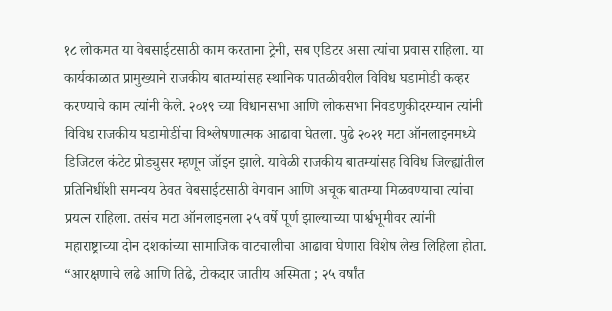१८ लोकमत या वेबसाईटसाठी काम करताना ट्रेनी, सब एडिटर असा त्यांचा प्रवास राहिला. या कार्यकाळात प्रामुख्याने राजकीय बातम्यांसह स्थानिक पातळीवरील विविध घडामोडी कव्हर करण्याचे काम त्यांनी केले. २०१९ च्या विधानसभा आणि लोकसभा निवडणुकीदरम्यान त्यांनी विविध राजकीय घडामोडींचा विश्लेषणात्मक आढावा घेतला. पुढे २०२१ मटा ऑनलाइनमध्ये डिजिटल कंटेट प्रोड्युसर म्हणून जॉइन झाले. यावेळी राजकीय बातम्यांसह विविध जिल्ह्यांतील प्रतिनिधींशी समन्वय ठेवत वेबसाईटसाठी वेगवान आणि अचूक बातम्या मिळवण्याचा त्यांचा प्रयत्न राहिला. तसंच मटा ऑनलाइनला २५ वर्षे पूर्ण झाल्याच्या पार्श्वभूमीवर त्यांनी महाराष्ट्राच्या दोन दशकांच्या सामाजिक वाटचालीचा आढावा घेणारा विशेष लेख लिहिला होता. “आरक्षणाचे लढे आणि तिढे, टोकदार जातीय अस्मिता ; २५ वर्षांत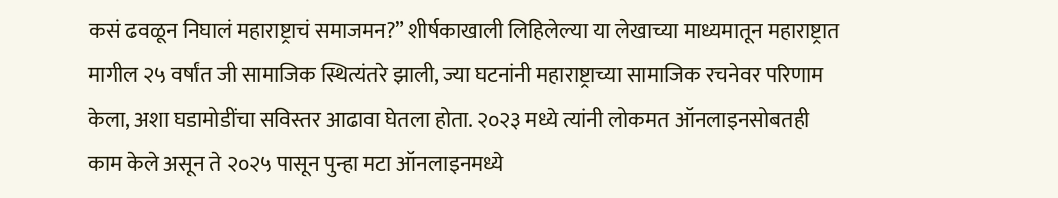कसं ढवळून निघालं महाराष्ट्राचं समाजमन?” शीर्षकाखाली लिहिलेल्या या लेखाच्या माध्यमातून महाराष्ट्रात मागील २५ वर्षांत जी सामाजिक स्थित्यंतरे झाली, ज्या घटनांनी महाराष्ट्राच्या सामाजिक रचनेवर परिणाम केला, अशा घडामोडींचा सविस्तर आढावा घेतला होता. २०२३ मध्ये त्यांनी लोकमत ऑनलाइनसोबतही काम केले असून ते २०२५ पासून पुन्हा मटा ऑनलाइनमध्ये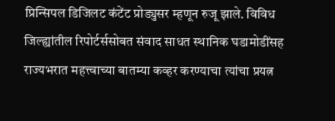प्रिन्सिपल डिजिलट कंटेंट प्रोड्युसर म्हणून रुजू झाले. विविध जिल्ह्यांतील रिपोर्टर्ससोबत संवाद साधत स्थानिक घडामोडींसह राज्यभरात महत्त्वाच्या बातम्या कव्हर करण्याचा त्यांचा प्रयत्न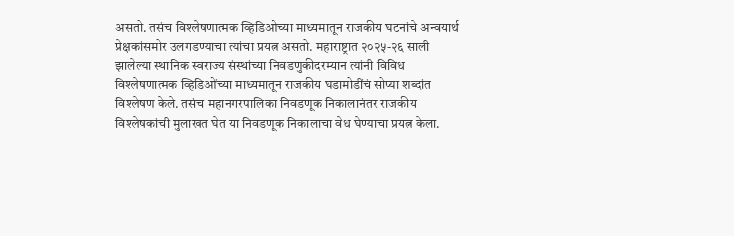असतो. तसंच विश्लेषणात्मक व्हिडिओच्या माध्यमातून राजकीय घटनांचे अन्वयार्थ प्रेक्षकांसमोर उलगडण्याचा त्यांचा प्रयत्न असतो. महाराष्ट्रात २०२५-२६ साली झालेल्या स्थानिक स्वराज्य संस्थांच्या निवडणुकीदरम्यान त्यांनी विविध विश्लेषणात्मक व्हिडिओंच्या माध्यमातून राजकीय घडामोडींचं सोप्या शब्दांत विश्लेषण केले. तसंच महानगरपालिका निवडणूक निकालानंतर राजकीय विश्लेषकांची मुलाखत घेत या निवडणूक निकालाचा वेध घेण्याचा प्रयत्न केला.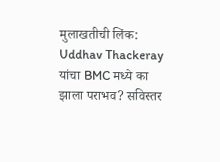मुलाखतीची लिंक: Uddhav Thackeray यांचा BMC मध्ये का झाला पराभव? सविस्तर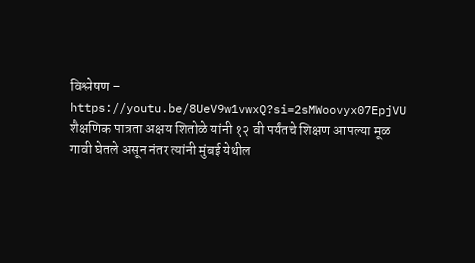विश्लेषण – https://youtu.be/8UeV9w1vwxQ?si=2sMWoovyx07EpjVU
शैक्षणिक पात्रता अक्षय शितोळे यांनी १२ वी पर्यंतचे शिक्षण आपल्या मूळ गावी घेतले असून नंतर त्यांनी मुंबई येथील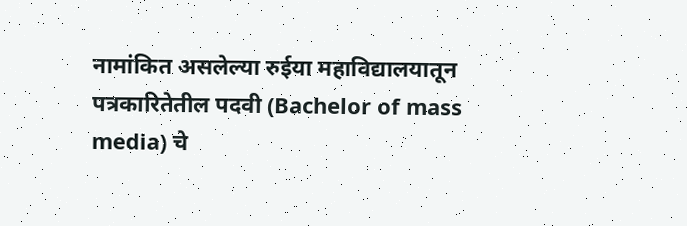नामांकित असलेल्या रुईया महाविद्यालयातून पत्रकारितेतील पदवी (Bachelor of mass media) चे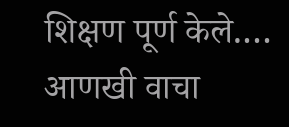शिक्षण पूर्ण केले.… आणखी वाचा